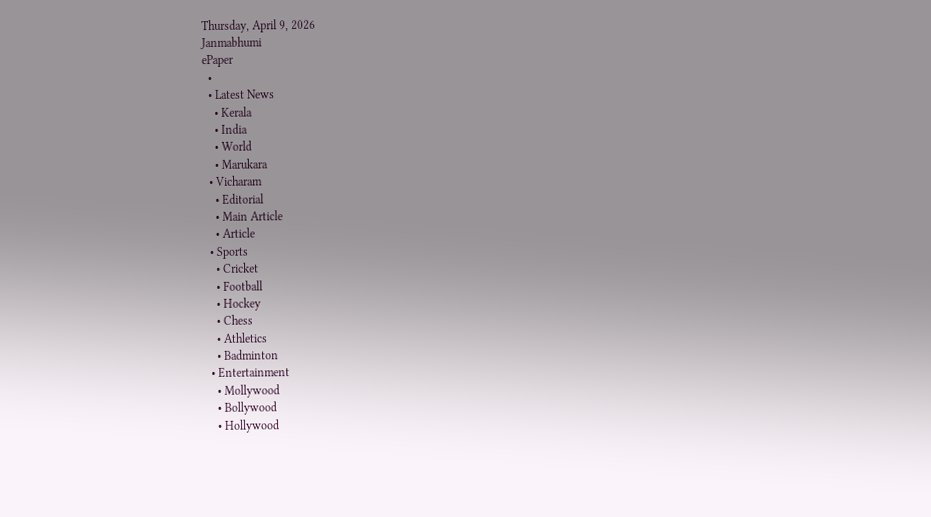Thursday, April 9, 2026
Janmabhumi
ePaper
  •
  • Latest News
    • Kerala
    • India
    • World
    • Marukara
  • Vicharam
    • Editorial
    • Main Article
    • Article
  • Sports
    • Cricket
    • Football
    • Hockey
    • Chess
    • Athletics
    • Badminton
  • Entertainment
    • Mollywood
    • Bollywood
    • Hollywood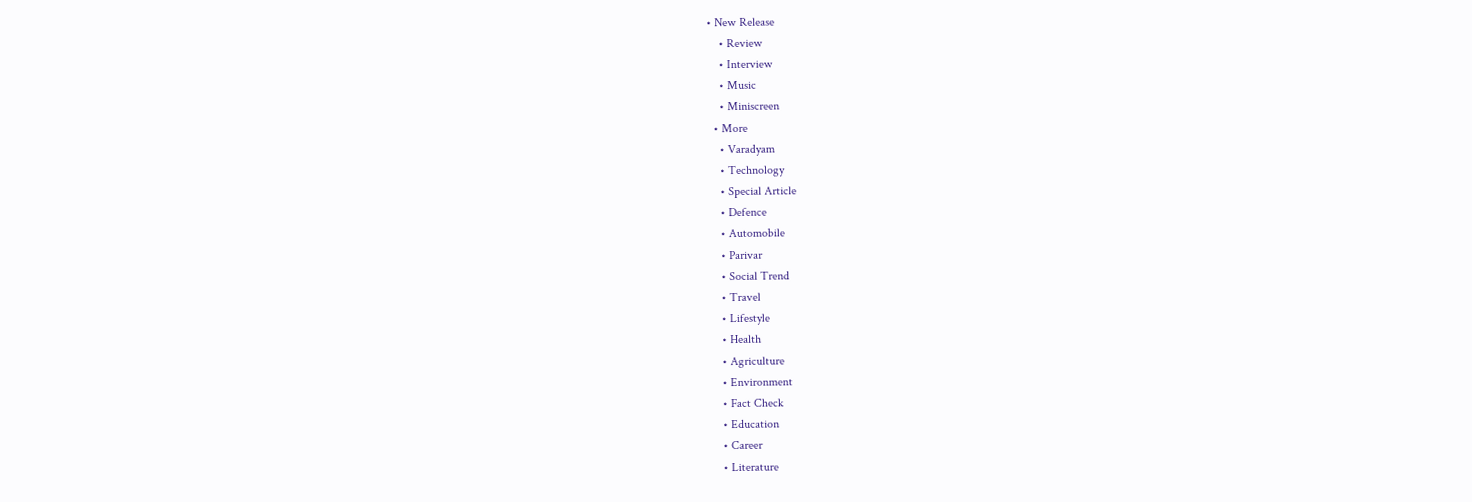• New Release
    • Review
    • Interview
    • Music
    • Miniscreen
  • More
    • Varadyam
    • Technology
    • Special Article
    • Defence
    • Automobile
    • Parivar
    • Social Trend
    • Travel
    • Lifestyle
    • Health
    • Agriculture
    • Environment
    • Fact Check
    • Education
    • Career
    • Literature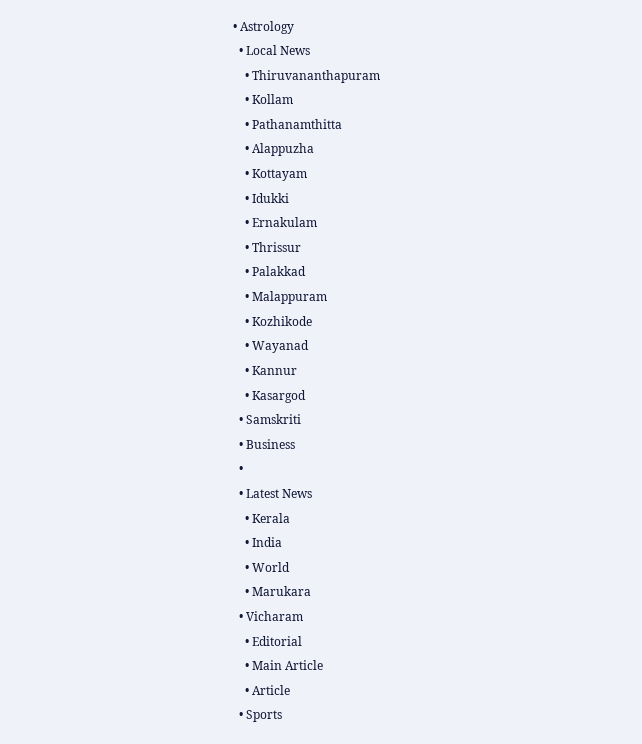• Astrology
  • Local News
    • Thiruvananthapuram
    • Kollam
    • Pathanamthitta
    • Alappuzha
    • Kottayam
    • Idukki
    • Ernakulam
    • Thrissur
    • Palakkad
    • Malappuram
    • Kozhikode
    • Wayanad
    • Kannur
    • Kasargod
  • Samskriti
  • Business
  •
  • Latest News
    • Kerala
    • India
    • World
    • Marukara
  • Vicharam
    • Editorial
    • Main Article
    • Article
  • Sports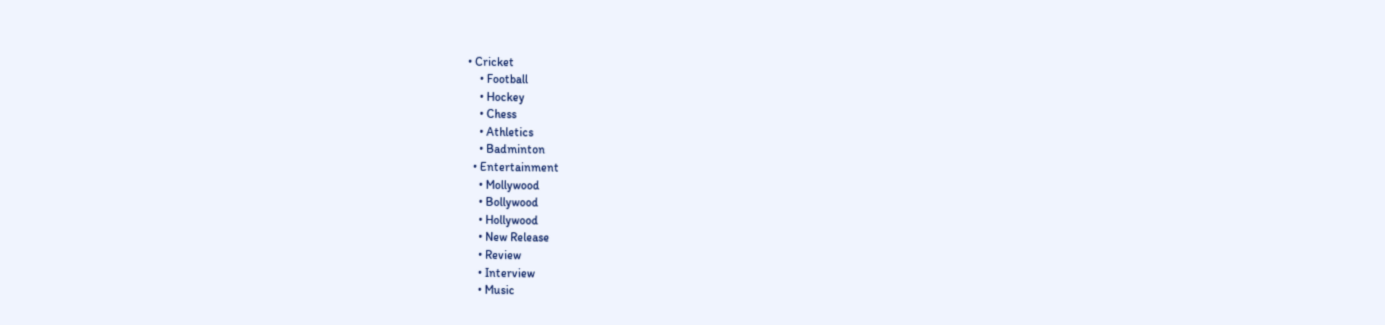• Cricket
    • Football
    • Hockey
    • Chess
    • Athletics
    • Badminton
  • Entertainment
    • Mollywood
    • Bollywood
    • Hollywood
    • New Release
    • Review
    • Interview
    • Music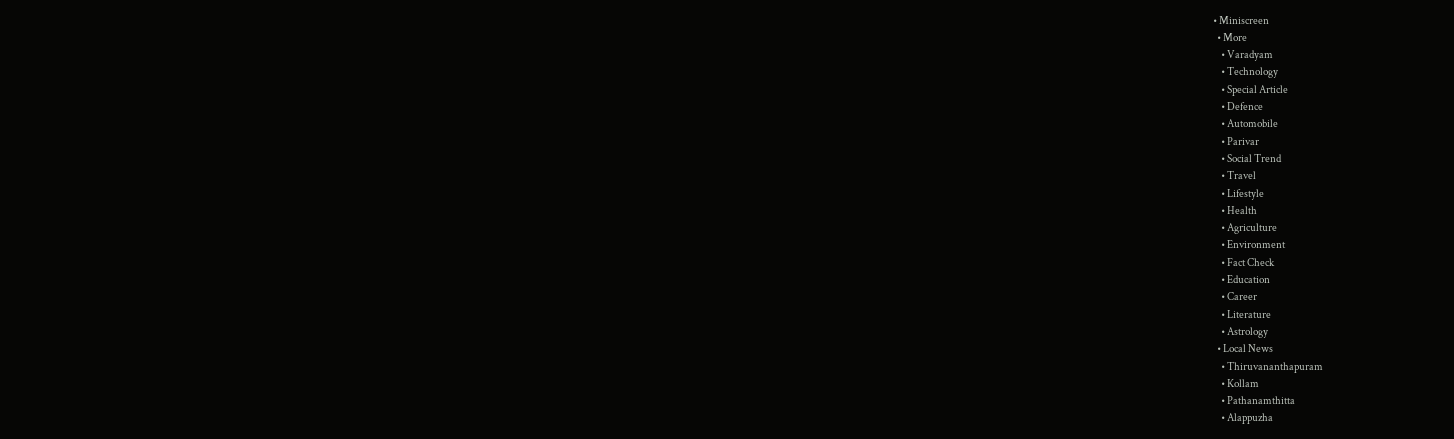• Miniscreen
  • More
    • Varadyam
    • Technology
    • Special Article
    • Defence
    • Automobile
    • Parivar
    • Social Trend
    • Travel
    • Lifestyle
    • Health
    • Agriculture
    • Environment
    • Fact Check
    • Education
    • Career
    • Literature
    • Astrology
  • Local News
    • Thiruvananthapuram
    • Kollam
    • Pathanamthitta
    • Alappuzha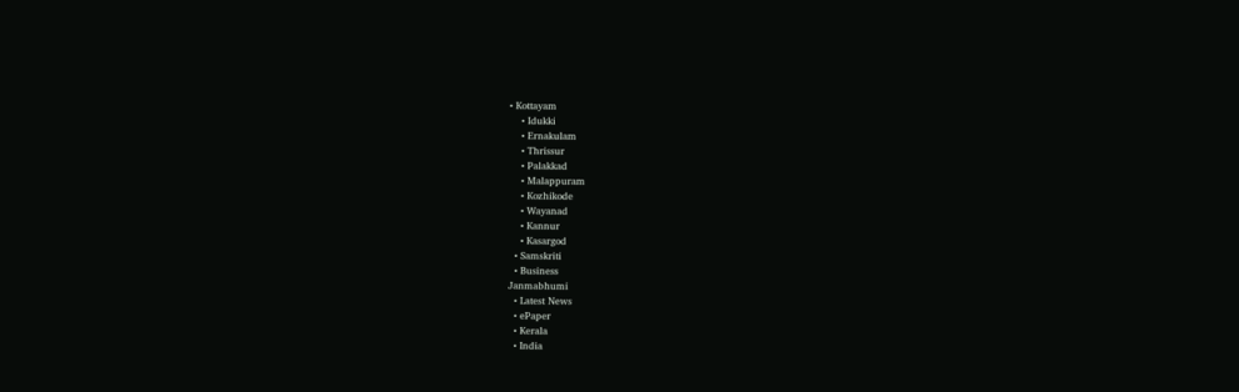• Kottayam
    • Idukki
    • Ernakulam
    • Thrissur
    • Palakkad
    • Malappuram
    • Kozhikode
    • Wayanad
    • Kannur
    • Kasargod
  • Samskriti
  • Business
Janmabhumi
  • Latest News
  • ePaper
  • Kerala
  • India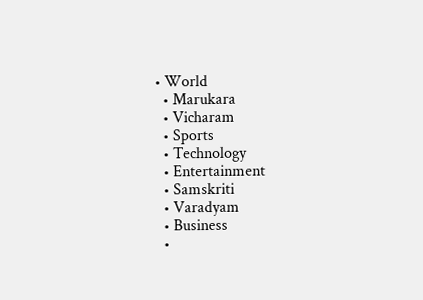• World
  • Marukara
  • Vicharam
  • Sports
  • Technology
  • Entertainment
  • Samskriti
  • Varadyam
  • Business
  •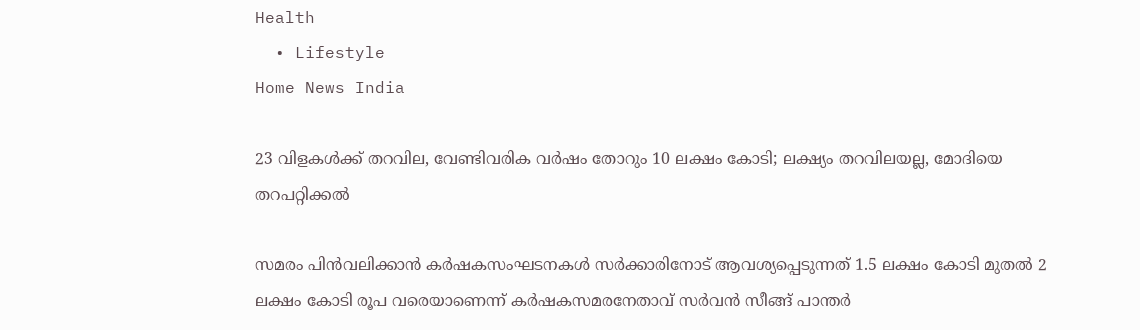Health
  • Lifestyle
Home News India

23 വിളകള്‍ക്ക് തറവില, വേണ്ടിവരിക വര്‍ഷം തോറും 10 ലക്ഷം കോടി; ലക്ഷ്യം തറവിലയല്ല, മോദിയെ തറപറ്റിക്കല്‍

സമരം പിന്‍വലിക്കാന്‍ കര്‍ഷകസംഘടനകള്‍ സര്‍ക്കാരിനോട് ആവശ്യപ്പെടുന്നത് 1.5 ലക്ഷം കോടി മുതല്‍ 2 ലക്ഷം കോടി രൂപ വരെയാണെന്ന് കര്‍ഷകസമരനേതാവ് സര്‍വന്‍ സീങ്ങ് പാന്തര്‍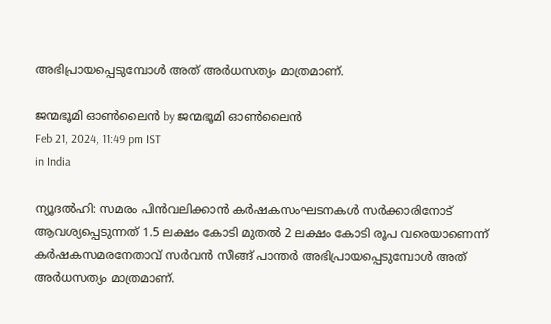അഭിപ്രായപ്പെടുമ്പോള്‍ അത് അര്‍ധസത്യം മാത്രമാണ്.

ജന്മഭൂമി ഓണ്‍ലൈന്‍ by ജന്മഭൂമി ഓണ്‍ലൈന്‍
Feb 21, 2024, 11:49 pm IST
in India

ന്യൂദല്‍ഹി: സമരം പിന്‍വലിക്കാന്‍ കര്‍ഷകസംഘടനകള്‍ സര്‍ക്കാരിനോട് ആവശ്യപ്പെടുന്നത് 1.5 ലക്ഷം കോടി മുതല്‍ 2 ലക്ഷം കോടി രൂപ വരെയാണെന്ന് കര്‍ഷകസമരനേതാവ് സര്‍വന്‍ സീങ്ങ് പാന്തര്‍ അഭിപ്രായപ്പെടുമ്പോള്‍ അത് അര്‍ധസത്യം മാത്രമാണ്.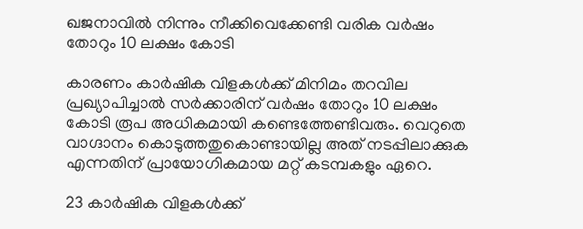ഖജനാവില്‍ നിന്നും നീക്കിവെക്കേണ്ടി വരിക വര്‍ഷം തോറും 10 ലക്ഷം കോടി

കാരണം കാര്‍ഷിക വിളകള്‍ക്ക് മിനിമം തറവില പ്രഖ്യാപിച്ചാല്‍ സര്‍ക്കാരിന് വര്‍ഷം തോറും 10 ലക്ഷം കോടി രൂപ അധികമായി കണ്ടെത്തേണ്ടിവരും. വെറുതെ വാഗ്ദാനം കൊടുത്തതുകൊണ്ടായില്ല അത് നടപ്പിലാക്കുക എന്നതിന് പ്രായോഗികമായ മറ്റ് കടമ്പകളും ഏറെ.

23 കാര്‍ഷിക വിളകള്‍ക്ക്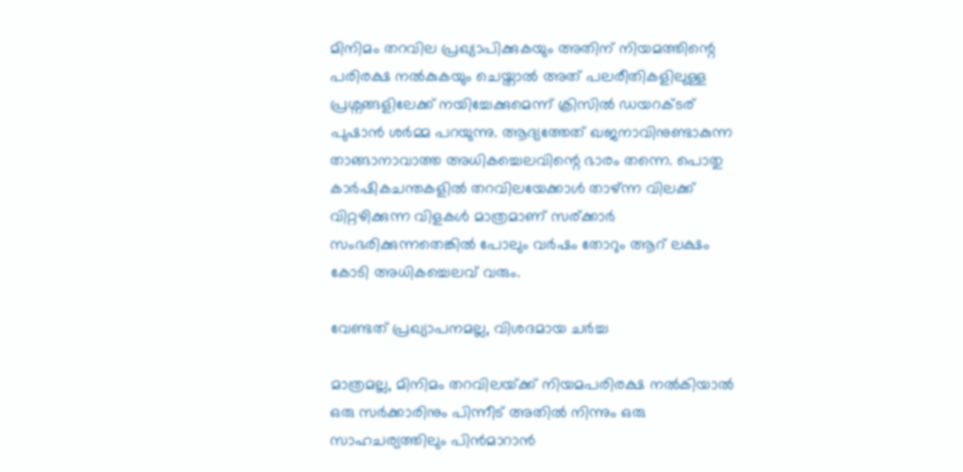മിനിമം തറവില പ്രഖ്യാപിക്കുകയും അതിന് നിയമത്തിന്റെ പരിരക്ഷ നല്‍കുകയും ചെയ്താല്‍ അത് പലരീതികളിലുള്ള പ്രശ്നങ്ങളിലേക്ക് നയിച്ചേക്കുമെന്ന് ക്രിസില്‍ ഡയറക്ടര‍് പുഷാന്‍ ശര്‍മ്മ പറയുന്നു. ആദ്യത്തേത് ഖജനാവിനുണ്ടാകുന്ന താങ്ങാനാവാത്ത അധികച്ചെലവിന്റെ ഭാരം തന്നെ. പൊതു കാര്‍ഷികചന്തകളില്‍ തറവിലയേക്കാള്‍ താഴ്ന്ന വിലക്ക് വിറ്റഴിക്കുന്ന വിളകള്‍ മാത്രമാണ് സര്ക്കാര്‍ സംഭരിക്കുന്നതെങ്കില്‍ പോലും വര്‍ഷം തോറും ആറ് ലക്ഷം കോടി അധികച്ചെലവ് വരും.

വേണ്ടത് പ്രഖ്യാപനമല്ല, വിശദമായ ചര്‍ച്ച

മാത്രമല്ല, മിനിമം തറവിലയ്‌ക്ക് നിയമപരിരക്ഷ നല്‍കിയാല്‍ ഒരു സര്‍ക്കാരിനും പിന്നീട് അതില്‍ നിന്നും ഒരു സാഹചര്യത്തിലും പിന്‍മാറാന്‍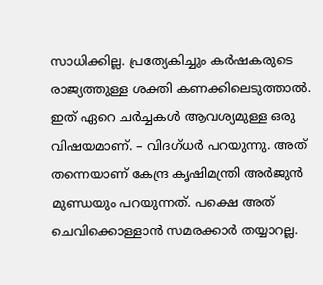സാധിക്കില്ല. പ്രത്യേകിച്ചും കര്‍ഷകരുടെ രാജ്യത്തുള്ള ശക്തി കണക്കിലെടുത്താല്‍. ഇത് ഏറെ ചര്‍ച്ചകള്‍ ആവശ്യമുള്ള ഒരു വിഷയമാണ്. – വിദഗ്ധര്‍ പറയുന്നു. അത് തന്നെയാണ് കേന്ദ്ര കൃഷിമന്ത്രി അര്‍ജുന്‍ മുണ്ഡയും പറയുന്നത്. പക്ഷെ അത് ചെവിക്കൊള്ളാന്‍ സമരക്കാര്‍ തയ്യാറല്ല.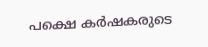പക്ഷെ കര്‍ഷകരുടെ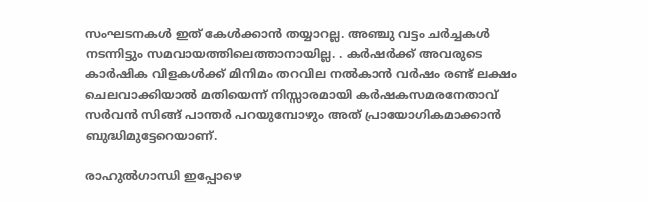സംഘടനകള്‍ ഇത് കേള്‍ക്കാന്‍ തയ്യാറല്ല. അഞ്ചു വട്ടം ചര്‍ച്ചകള്‍ നടന്നിട്ടും സമവായത്തിലെത്താനായില്ല. . കര്‍ഷര്‍ക്ക് അവരുടെ കാര്‍ഷിക വിളകള്‍ക്ക് മിനിമം തറവില നല്‍കാന്‍ വര്‍ഷം രണ്ട് ലക്ഷം ചെലവാക്കിയാല്‍ മതിയെന്ന് നിസ്സാരമായി കര്‍ഷകസമരനേതാവ് സര്‍വന്‍ സിങ്ങ് പാന്തര്‍ പറയുമ്പോഴും അത് പ്രായോഗികമാക്കാന്‍ ബുദ്ധിമുട്ടേറെയാണ്.

രാഹുല്‍ഗാന്ധി ഇപ്പോഴെ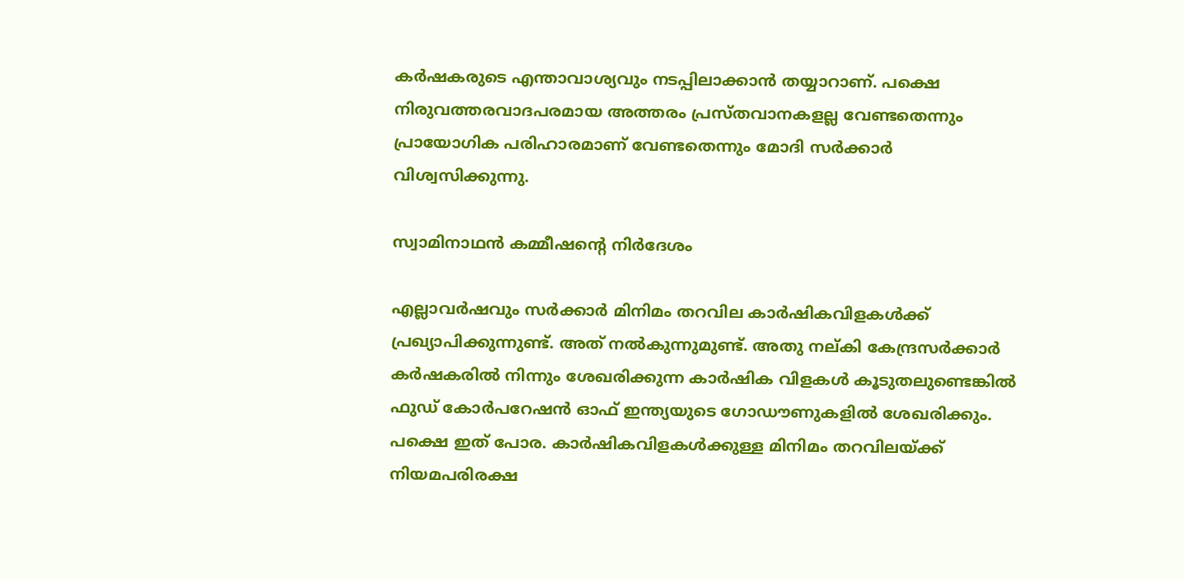കര്‍ഷകരുടെ എന്താവാശ്യവും നടപ്പിലാക്കാന്‍ തയ്യാറാണ്. പക്ഷെ നിരുവത്തരവാദപരമായ അത്തരം പ്രസ്തവാനകളല്ല വേണ്ടതെന്നും പ്രായോഗിക പരിഹാരമാണ് വേണ്ടതെന്നും മോദി സര്‍ക്കാര്‍ വിശ്വസിക്കുന്നു.

സ്വാമിനാഥന്‍ കമ്മീഷന്റെ നിര്‍ദേശം

എല്ലാവര്‍ഷവും സര്‍ക്കാര്‍ മിനിമം തറവില കാര്‍ഷികവിളകള്‍ക്ക് പ്രഖ്യാപിക്കുന്നുണ്ട്. അത് നല്‍കുന്നുമുണ്ട്. അതു നല‍്കി കേന്ദ്രസര്‍ക്കാര്‍ കര്‍ഷകരില്‍ നിന്നും ശേഖരിക്കുന്ന കാര്‍ഷിക വിളകള്‍ കൂടുതലുണ്ടെങ്കില്‍ ഫുഡ് കോര്‍പറേഷന്‍ ഓഫ് ഇന്ത്യയുടെ ഗോഡൗണുകളില്‍ ശേഖരിക്കും. പക്ഷെ ഇത് പോര. കാര്‍ഷികവിളകള്‍ക്കുള്ള മിനിമം തറവിലയ്‌ക്ക് നിയമപരിരക്ഷ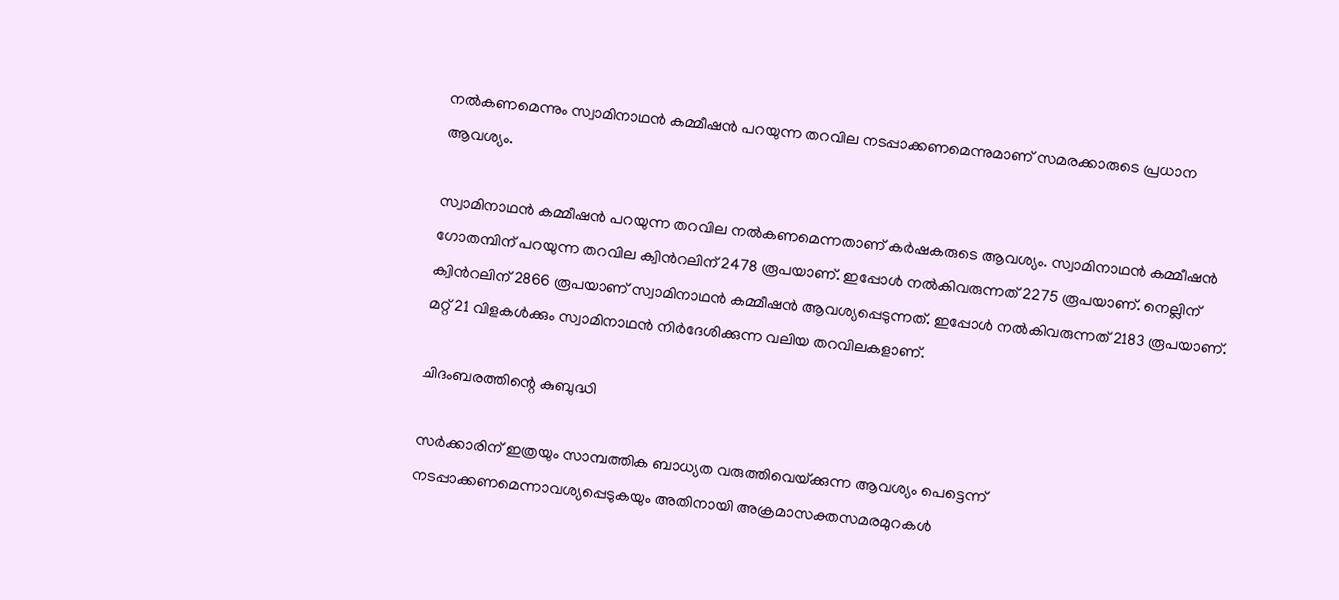നല്‍കണമെന്നും സ്വാമിനാഥന്‍ കമ്മീഷന്‍ പറയുന്ന തറവില നടപ്പാക്കണമെന്നുമാണ് സമരക്കാരുടെ പ്രധാന ആവശ്യം.

സ്വാമിനാഥന്‍ കമ്മീഷന്‍ പറയുന്ന തറവില നല്‍കണമെന്നതാണ് കര്‍ഷകരുടെ ആവശ്യം. സ്വാമിനാഥന്‍ കമ്മീഷന്‍ ഗോതമ്പിന് പറയുന്ന തറവില ക്വിന്‍റലിന് 2478 രൂപയാണ്. ഇപ്പോള്‍ നല്‍കിവരുന്നത് 2275 രൂപയാണ്. നെല്ലിന് ക്വിന്‍റലിന് 2866 രൂപയാണ് സ്വാമിനാഥന്‍ കമ്മീഷന്‍ ആവശ്യപ്പെടുന്നത്. ഇപ്പോള്‍ നല്‍കിവരുന്നത് 2183 രൂപയാണ്. മറ്റ് 21 വിളകള്‍ക്കും സ്വാമിനാഥന്‍ നിര്‍ദേശിക്കുന്ന വലിയ തറവിലകളാണ്.

ചിദംബരത്തിന്റെ കുബുദ്ധി

സര്‍ക്കാരിന് ഇത്രയും സാമ്പത്തിക ബാധ്യത വരുത്തിവെയ്‌ക്കുന്ന ആവശ്യം പെട്ടെന്ന് നടപ്പാക്കണമെന്നാവശ്യപ്പെടുകയും അതിനായി അക്രമാസക്തസമരമുറകള്‍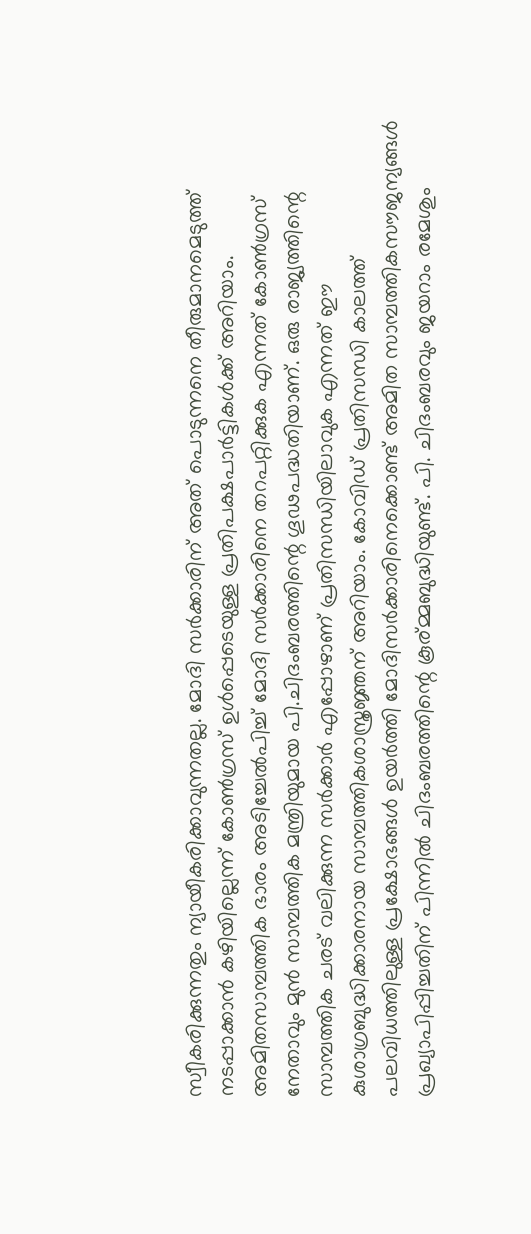സ്വീകരിക്കുന്നതും ന്യായീകരിക്കാവുന്നതല്ല. മോദി സര്‍ക്കാരിന് അത് പൊടുന്നനെ തീരുമാനമെടുത്ത് നടപ്പാക്കാന്‍ കഴിയില്ലെന്ന് കോണ്‍ഗ്രസ് ഉള്‍പ്പെടെയുള്ള പ്രതിപക്ഷപാര്‍ട്ടികള്‍ക്ക് അറിയാം. അമിതസാമ്പത്തിക ഭാരം അടിച്ചേല്‍പിച്ച് മോദി സര്‍ക്കാരിനെ തറപറ്റിക്കുക എന്നത് കോണ്‍ഗ്രസ് നേതാവും മുന്‍ സാമ്പത്തിക മന്ത്രിയുമായ പി.ചിദംബരത്തിന്റെ ഗൂഢപദ്ധതിയാണ്. ഒരു രാജ്യത്തിന്റെ സാമ്പത്തിക ചരട് വലിക്കുന്ന സര്‍ക്കാര്‍ എപ്പോഴാണ് പ്രതിസന്ധിയിലാവുക എന്നത് ഈ കുശാഗ്രബുദ്ധിക്കാരനായ സാമ്പത്തികശാസ്ത്രജ്ഞന് അറിയാം. കോവിഡ് പ്രതിസന്ധി കാലത്ത് പലവിധത്തിലുള്ള പ്രക്ഷോഭങ്ങള്‍ ഉയര്‍ത്തി മോദിസര്‍ക്കാരിനെക്കൊണ്ട് അമിത സാമ്പത്തികസൗജന്യങ്ങള്‍ പ്രഖ്യാപിപ്പിച്ചതിന് പിന്നില്‍ ചിദംബരത്തിന്റെ കൂര‍്മ്മബുദ്ധിയുണ്ട്. പി. ചിദംബരവും ജയറാം രമേശും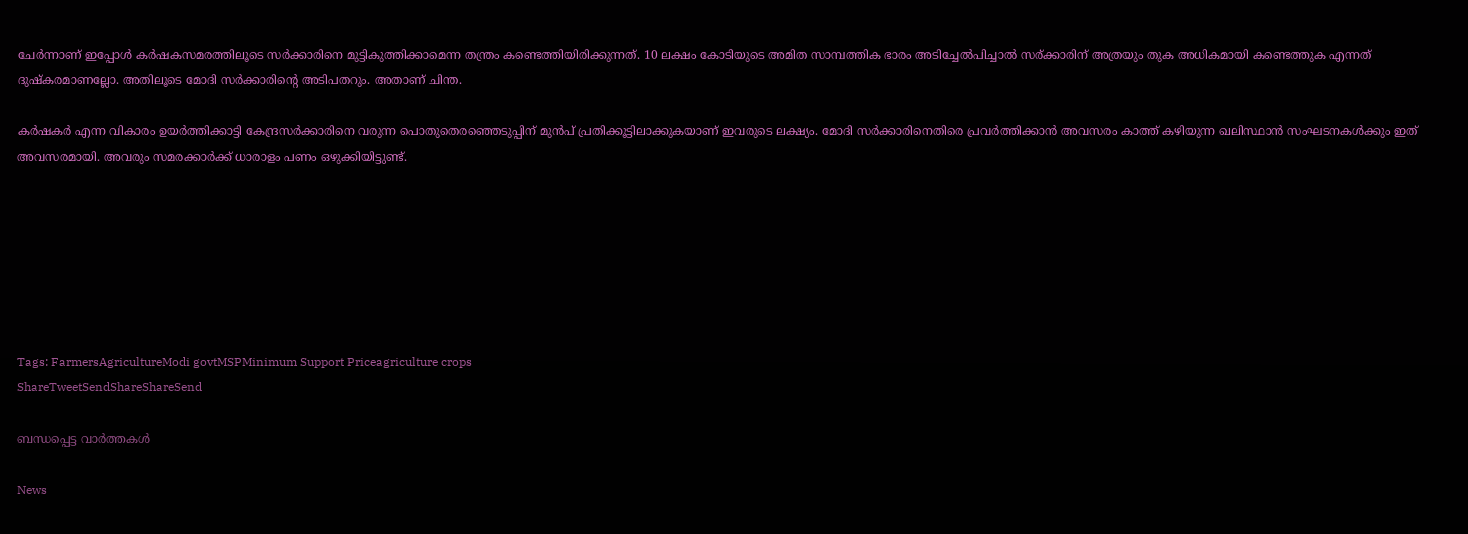ചേര്‍ന്നാണ് ഇപ്പോള്‍ കര്‍ഷകസമരത്തിലൂടെ സര്‍ക്കാരിനെ മുട്ടികുത്തിക്കാമെന്ന തന്ത്രം കണ്ടെത്തിയിരിക്കുന്നത്. 10 ലക്ഷം കോടിയുടെ അമിത സാമ്പത്തിക ഭാരം അടിച്ചേല്‍പിച്ചാല്‍ സര‍്ക്കാരിന് അത്രയും തുക അധികമായി കണ്ടെത്തുക എന്നത് ദുഷ്കരമാണല്ലോ. അതിലൂടെ മോദി സര്‍ക്കാരിന്റെ അടിപതറും. അതാണ് ചിന്ത.

കര്‍ഷകര്‍ എന്ന വികാരം ഉയര്‍ത്തിക്കാട്ടി കേന്ദ്രസര്‍ക്കാരിനെ വരുന്ന പൊതുതെരഞ്ഞെടുപ്പിന് മുന്‍പ് പ്രതിക്കൂട്ടിലാക്കുകയാണ് ഇവരുടെ ലക്ഷ്യം. മോദി സര്‍ക്കാരിനെതിരെ പ്രവര്‍ത്തിക്കാന്‍ അവസരം കാത്ത് കഴിയുന്ന ഖലിസ്ഥാന്‍ സംഘടനകള്‍ക്കും ഇത് അവസരമായി. അവരും സമരക്കാര്‍ക്ക് ധാരാളം പണം ഒഴുക്കിയിട്ടുണ്ട്.







Tags: FarmersAgricultureModi govtMSPMinimum Support Priceagriculture crops
ShareTweetSendShareShareSend

ബന്ധപ്പെട്ട വാര്‍ത്തകള്‍

News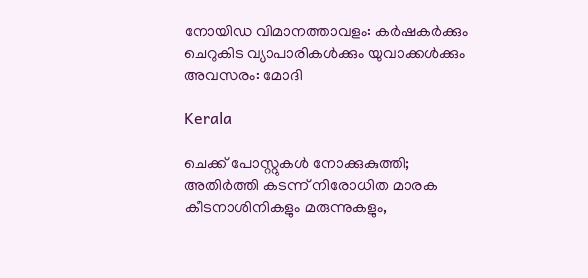നോയിഡ വിമാനത്താവളം: കർഷകർക്കും ചെറുകിട വ്യാപാരികൾക്കും യുവാക്കൾക്കും അവസരം: മോദി

Kerala

ചെക്ക് പോസ്റ്റുകള്‍ നോക്കുകുത്തി; അതിര്‍ത്തി കടന്ന് നിരോധിത മാരക കീടനാശിനികളും മരുന്നുകളും,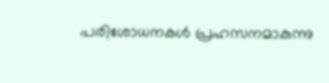പരിശോധനകള്‍ പ്രഹസനമാകുന്നു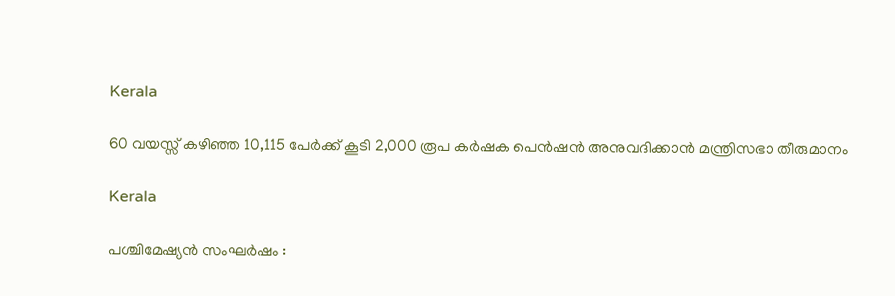Kerala

60 വയസ്സ് കഴിഞ്ഞ 10,115 പേർക്ക് കൂടി 2,000 രൂപ കർഷക പെൻഷൻ അനുവദിക്കാൻ മന്ത്രിസഭാ തീരുമാനം

Kerala

പശ്ചിമേഷ്യന്‍ സംഘര്‍ഷം :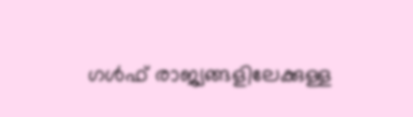ഗള്‍ഫ് രാജ്യങ്ങളിലേക്കുള്ള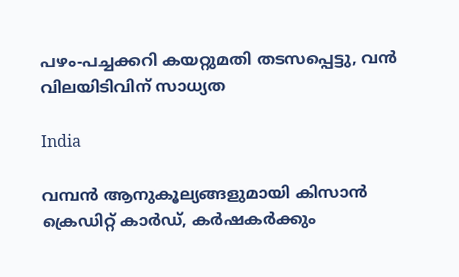പഴം-പച്ചക്കറി കയറ്റുമതി തടസപ്പെട്ടു, വന്‍ വിലയിടിവിന് സാധ്യത

India

വമ്പന്‍ ആനുകൂല്യങ്ങളുമായി കിസാന്‍ ക്രെഡിറ്റ് കാര്‍ഡ്, കര്‍ഷകര്‍ക്കും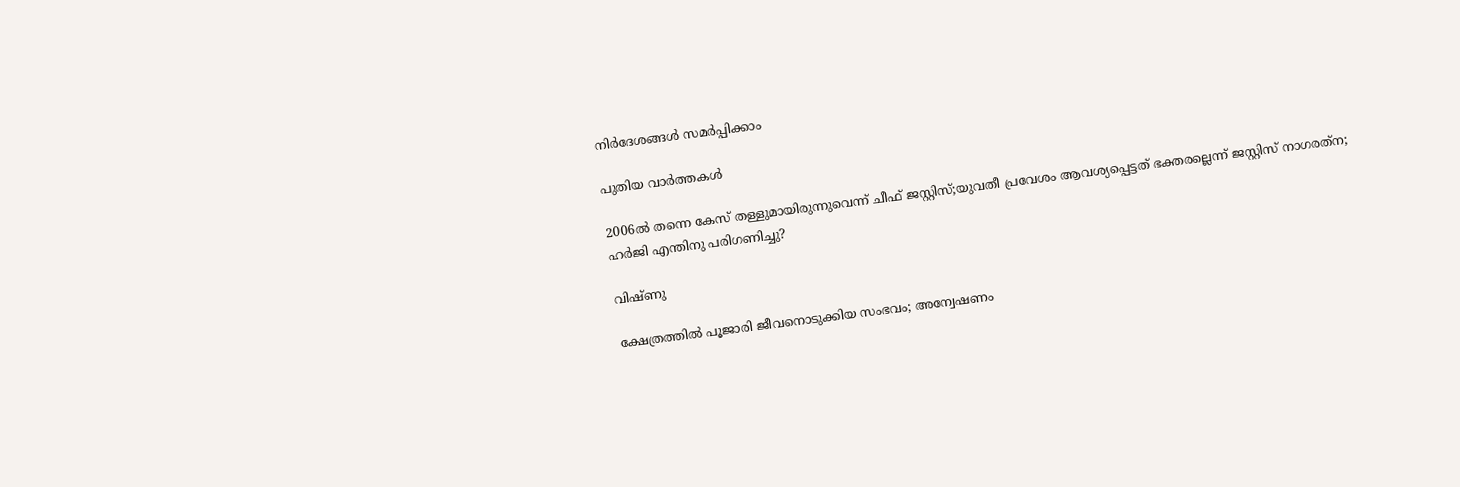നിര്‍ദേശങ്ങള്‍ സമര്‍പ്പിക്കാം

പുതിയ വാര്‍ത്തകള്‍

2006ല്‍ തന്നെ കേസ് തള്ളുമായിരുന്നുവെന്ന് ചീഫ് ജസ്റ്റിസ്;യുവതീ പ്രവേശം ആവശ്യപ്പെട്ടത് ഭക്തരല്ലെന്ന് ജസ്റ്റിസ് നാഗരത്‌ന; ഹര്‍ജി എന്തിനു പരിഗണിച്ചു?

വിഷ്ണു

ക്ഷേത്രത്തില്‍ പൂജാരി ജീവനൊടുക്കിയ സംഭവം; അന്വേഷണം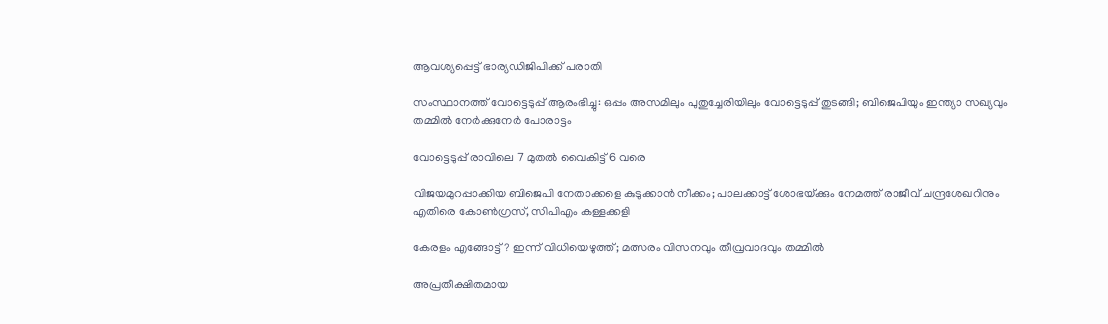ആവശ്യപ്പെട്ട് ഭാര്യഡിജിപിക്ക് പരാതി

സംസ്ഥാനത്ത് വോട്ടെടുപ്പ് ആരംഭിച്ചു: ഒപ്പം അസമിലും പുതുച്ചേരിയിലും വോട്ടെടുപ്പ് തുടങ്ങി; ബിജെപിയും ഇന്ത്യാ സഖ്യവും തമ്മിൽ നേർക്കുനേർ പോരാട്ടം

വോട്ടെടുപ്പ് രാവിലെ 7 മുതല്‍ വൈകിട്ട് 6 വരെ

വിജയമുറപ്പാക്കിയ ബിജെപി നേതാക്കളെ കുടുക്കാന്‍ നീക്കം; പാലക്കാട്ട് ശോഭയ്‌ക്കും നേമത്ത് രാജീവ് ചന്ദ്രശേഖറിനും എതിരെ കോണ്‍ഗ്രസ്, സിപിഎം കള്ളക്കളി

കേരളം എങ്ങോട്ട്? ഇന്ന് വിധിയെഴുത്ത്; മത്സരം വിസനവും തീവ്രവാദവും തമ്മില്‍

അപ്രതീക്ഷിതമായ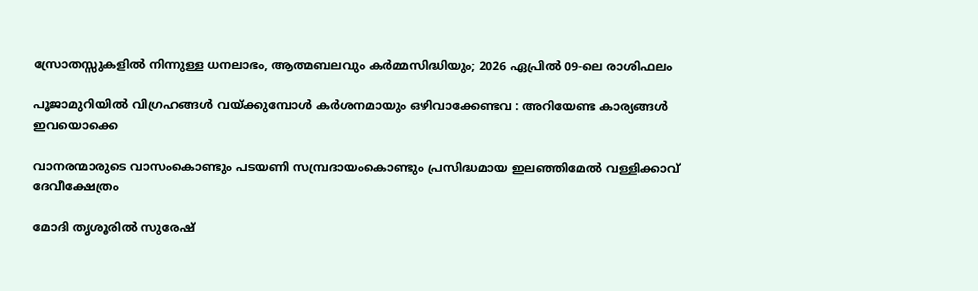സ്രോതസ്സുകളിൽ നിന്നുള്ള ധനലാഭം, ആത്മബലവും കർമ്മസിദ്ധിയും; 2026 ഏപ്രിൽ 09-ലെ രാശിഫലം

പൂജാമുറിയില്‍ വിഗ്രഹങ്ങള്‍ വയ്‌ക്കുമ്പോള്‍ കർശനമായും ഒഴിവാക്കേണ്ടവ : അറിയേണ്ട കാര്യങ്ങള്‍ ഇവയൊക്കെ

വാനരന്മാരുടെ വാസംകൊണ്ടും പടയണി സമ്പ്രദായംകൊണ്ടും പ്രസിദ്ധമായ ഇലഞ്ഞിമേൽ വള്ളിക്കാവ് ദേവീക്ഷേത്രം

മോദി തൃശൂരില്‍ സുരേഷ്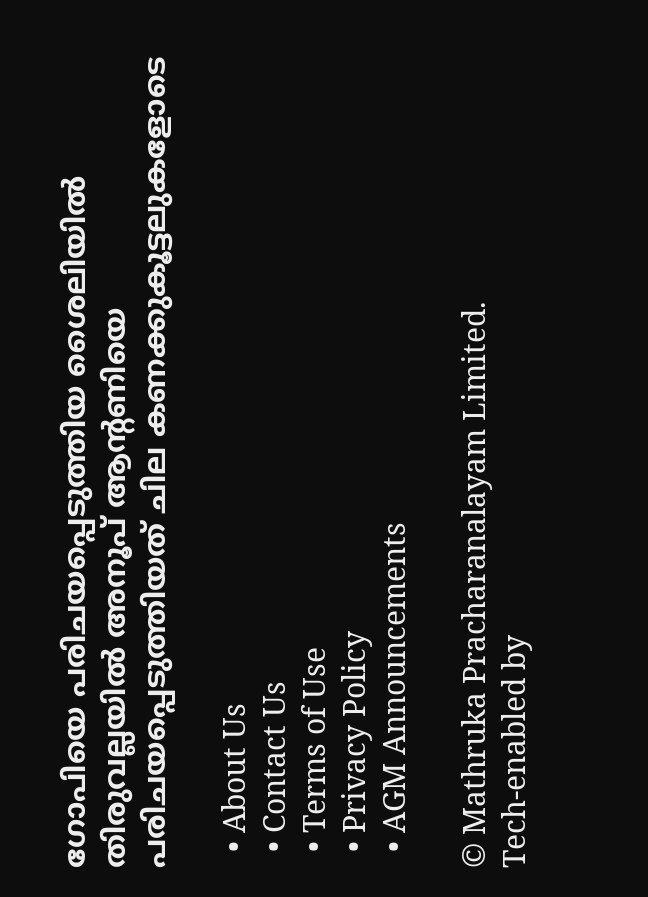ഗോപിയെ പരിചയപ്പെടുത്തിയ ശൈലിയില്‍ തിരുവല്ലയില്‍ അനൂപ് ആന്‍റണിയെ പരിചയപ്പെടുത്തിയത് ചില കണക്കുകൂട്ടലുകളോടെ

  • About Us
  • Contact Us
  • Terms of Use
  • Privacy Policy
  • AGM Announcements

© Mathruka Pracharanalayam Limited.
Tech-enabled by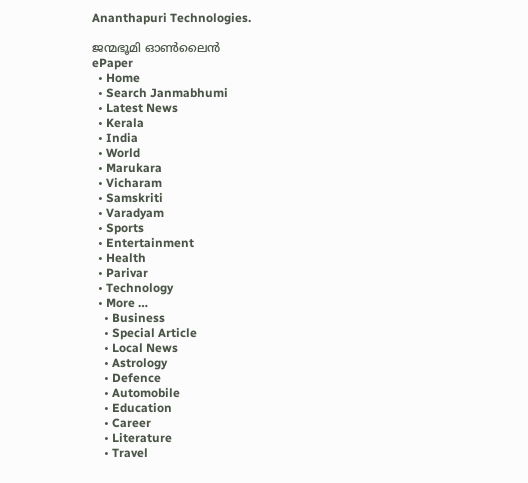Ananthapuri Technologies.

ജന്മഭൂമി ഓണ്‍ലൈന്‍
ePaper
  • Home
  • Search Janmabhumi
  • Latest News
  • Kerala
  • India
  • World
  • Marukara
  • Vicharam
  • Samskriti
  • Varadyam
  • Sports
  • Entertainment
  • Health
  • Parivar
  • Technology
  • More …
    • Business
    • Special Article
    • Local News
    • Astrology
    • Defence
    • Automobile
    • Education
    • Career
    • Literature
    • Travel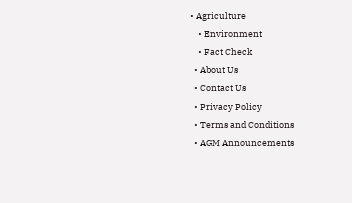• Agriculture
    • Environment
    • Fact Check
  • About Us
  • Contact Us
  • Privacy Policy
  • Terms and Conditions
  • AGM Announcements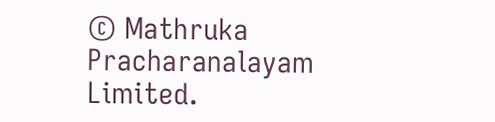© Mathruka Pracharanalayam Limited.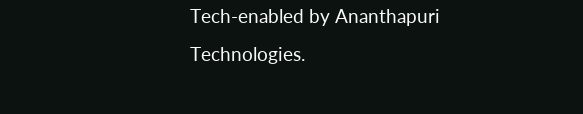Tech-enabled by Ananthapuri Technologies.